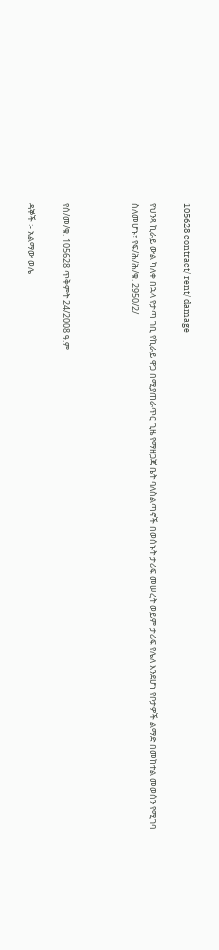105628 contract/ rent/ damage

የህንጻ ኪራይ ውል ካለቀ በኋላ የታጣ ገቢ የኪራይ ዋጋ በሚያጠራጥር ጊዜ የማዘጋጃ ቤት ባለስልጣኖች በወሰኑት ታሪፍ መሠረት ወይም ታሪፍ የሌለ እንደሆነ የቦታዎች ልማድ በመከተል መወሰን የሚገባ ስለመሆኑ፣ የፍ/ሕ/ሕ/ቁ. 2950/2/



የሰ/መ/ቁ. 105628 ጥቅምት 24/2008 ዓ.ም

ዳኞች ፡- አልማው ወሌ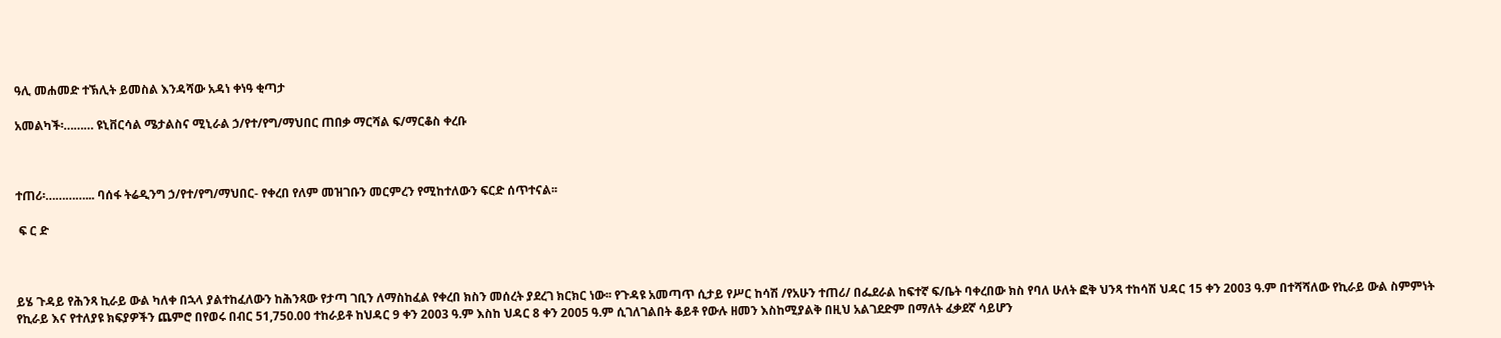ዓሊ መሐመድ ተኽሊት ይመስል እንዳሻው አዳነ ቀነዓ ቂጣታ

አመልካች፡……… ዩኒቨርሳል ሜታልስና ሚኒራል ኃ/የተ/የግ/ማህበር ጠበቃ ማርሻል ፍ/ማርቆስ ቀረቡ



ተጠሪ፡…………... ባሰፋ ትሬዲንግ ኃ/የተ/የግ/ማህበር- የቀረበ የለም መዝገቡን መርምረን የሚከተለውን ፍርድ ሰጥተናል፡፡

 ፍ ር ድ



ይሄ ጉዳይ የሕንጻ ኪራይ ውል ካለቀ በኋላ ያልተከፈለውን ከሕንጻው የታጣ ገቢን ለማስከፈል የቀረበ ክስን መሰረት ያደረገ ክርክር ነው፡፡ የጉዳዩ አመጣጥ ሲታይ የሥር ከሳሽ /የአሁን ተጠሪ/ በፌደራል ከፍተኛ ፍ/ቤት ባቀረበው ክስ የባለ ሁለት ፎቅ ህንጻ ተከሳሽ ህዳር 15 ቀን 2003 ዓ.ም በተሻሻለው የኪራይ ውል ስምምነት የኪራይ እና የተለያዩ ክፍያዎችን ጨምሮ በየወሩ በብር 51,750.00 ተከራይቶ ከህዳር 9 ቀን 2003 ዓ.ም እስከ ህዳር 8 ቀን 2005 ዓ.ም ሲገለገልበት ቆይቶ የውሉ ዘመን እስከሚያልቅ በዚህ አልገደድም በማለት ፈቃደኛ ሳይሆን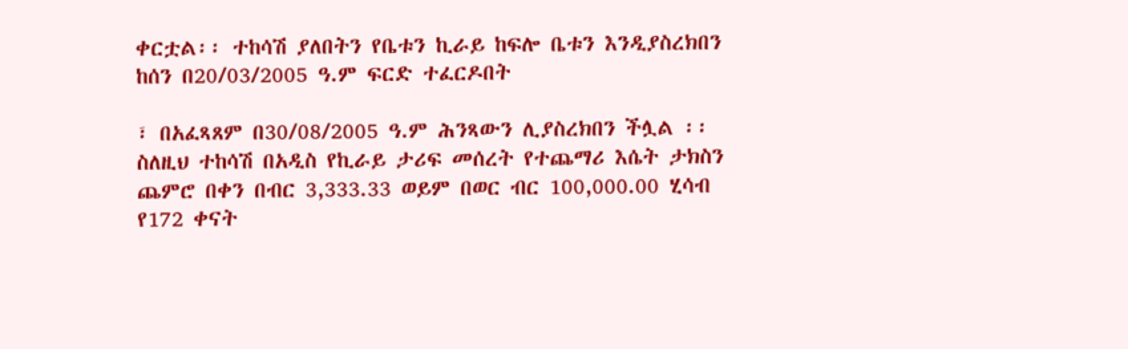ቀርቷል፡፡ ተከሳሽ ያለበትን የቤቱን ኪራይ ከፍሎ ቤቱን እንዲያስረክበን ከሰን በ20/03/2005 ዓ.ም ፍርድ ተፈርዶበት

፣ በአፈጻጸም በ30/08/2005 ዓ.ም ሕንጻውን ሊያስረክበን ችሏል ፡፡ ስለዚህ ተከሳሽ በአዲስ የኪራይ ታሪፍ መሰረት የተጨማሪ እሴት ታክስን ጨምሮ በቀን በብር 3,333.33 ወይም በወር ብር 100,000.00 ሂሳብ የ172 ቀናት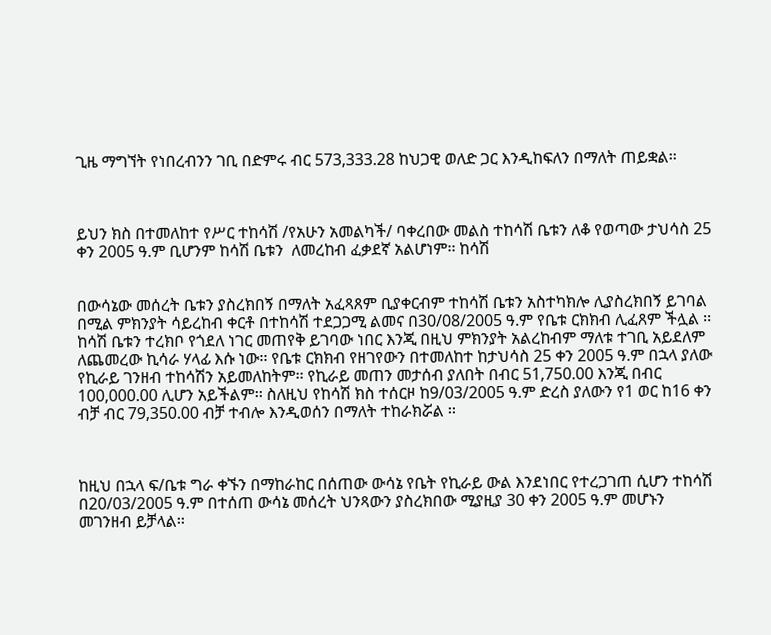ጊዜ ማግኘት የነበረብንን ገቢ በድምሩ ብር 573,333.28 ከህጋዊ ወለድ ጋር እንዲከፍለን በማለት ጠይቋል፡፡



ይህን ክስ በተመለከተ የሥር ተከሳሽ /የአሁን አመልካች/ ባቀረበው መልስ ተከሳሽ ቤቱን ለቆ የወጣው ታህሳስ 25 ቀን 2005 ዓ.ም ቢሆንም ከሳሽ ቤቱን  ለመረከብ ፈቃደኛ አልሆነም፡፡ ከሳሽ


በውሳኔው መሰረት ቤቱን ያስረክበኝ በማለት አፈጻጸም ቢያቀርብም ተከሳሽ ቤቱን አስተካክሎ ሊያስረክበኝ ይገባል በሚል ምክንያት ሳይረከብ ቀርቶ በተከሳሽ ተደጋጋሚ ልመና በ30/08/2005 ዓ.ም የቤቱ ርክክብ ሊፈጸም ችሏል ፡፡ ከሳሽ ቤቱን ተረክቦ የጎደለ ነገር መጠየቅ ይገባው ነበር እንጂ በዚህ ምክንያት አልረከብም ማለቱ ተገቢ አይደለም ለጨመረው ኪሳራ ሃላፊ እሱ ነው፡፡ የቤቱ ርክክብ የዘገየውን በተመለከተ ከታህሳስ 25 ቀን 2005 ዓ.ም በኋላ ያለው የኪራይ ገንዘብ ተከሳሽን አይመለከትም፡፡ የኪራይ መጠን መታሰብ ያለበት በብር 51,750.00 እንጂ በብር 100,000.00 ሊሆን አይችልም፡፡ ስለዚህ የከሳሽ ክስ ተሰርዞ ከ9/03/2005 ዓ.ም ድረስ ያለውን የ1 ወር ከ16 ቀን ብቻ ብር 79,350.00 ብቻ ተብሎ እንዲወሰን በማለት ተከራክሯል ፡፡



ከዚህ በኋላ ፍ/ቤቱ ግራ ቀኙን በማከራከር በሰጠው ውሳኔ የቤት የኪራይ ውል እንደነበር የተረጋገጠ ሲሆን ተከሳሽ በ20/03/2005 ዓ.ም በተሰጠ ውሳኔ መሰረት ህንጻውን ያስረክበው ሚያዚያ 30 ቀን 2005 ዓ.ም መሆኑን መገንዘብ ይቻላል፡፡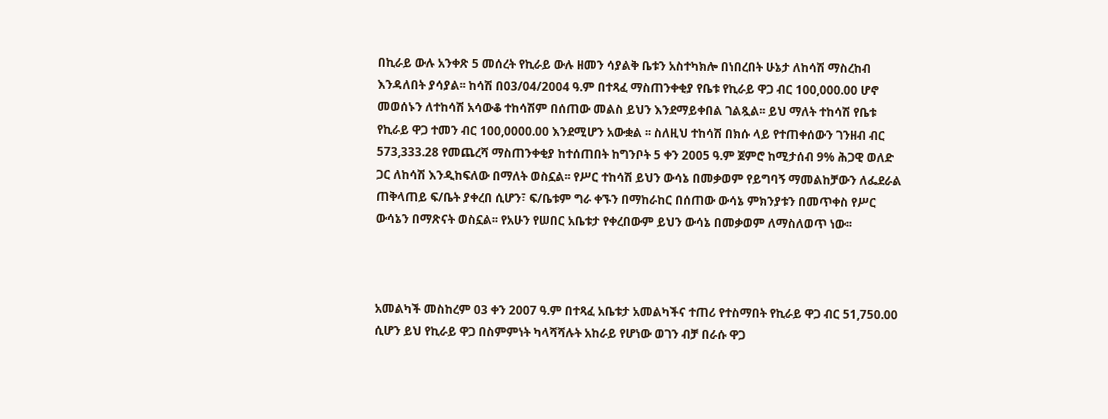በኪራይ ውሉ አንቀጽ 5 መሰረት የኪራይ ውሉ ዘመን ሳያልቅ ቤቱን አስተካክሎ በነበረበት ሁኔታ ለከሳሽ ማስረከብ እንዳለበት ያሳያል፡፡ ከሳሽ በ03/04/2004 ዓ.ም በተጻፈ ማስጠንቀቂያ የቤቱ የኪራይ ዋጋ ብር 100,000.00 ሆኖ መወሰኑን ለተከሳሽ አሳውቆ ተከሳሽም በሰጠው መልስ ይህን እንደማይቀበል ገልጿል፡፡ ይህ ማለት ተከሳሽ የቤቱ የኪራይ ዋጋ ተመን ብር 100,0000.00 እንደሚሆን አውቋል ፡፡ ስለዚህ ተከሳሽ በክሱ ላይ የተጠቀሰውን ገንዘብ ብር 573,333.28 የመጨረሻ ማስጠንቀቂያ ከተሰጠበት ከግንቦት 5 ቀን 2005 ዓ.ም ጀምሮ ከሚታሰብ 9% ሕጋዊ ወለድ ጋር ለከሳሽ እንዲከፍለው በማለት ወስኗል፡፡ የሥር ተከሳሽ ይህን ውሳኔ በመቃወም የይግባኝ ማመልከቻውን ለፌደራል ጠቅላጠይ ፍ/ቤት ያቀረበ ሲሆን፣ ፍ/ቤቱም ግራ ቀኙን በማከራከር በሰጠው ውሳኔ ምክንያቱን በመጥቀስ የሥር ውሳኔን በማጽናት ወስኗል፡፡ የአሁን የሠበር አቤቱታ የቀረበውም ይህን ውሳኔ በመቃወም ለማስለወጥ ነው፡፡



አመልካች መስከረም 03 ቀን 2007 ዓ.ም በተጻፈ አቤቱታ አመልካችና ተጠሪ የተስማበት የኪራይ ዋጋ ብር 51,750.00 ሲሆን ይህ የኪራይ ዋጋ በስምምነት ካላሻሻሉት አከራይ የሆነው ወገን ብቻ በራሱ ዋጋ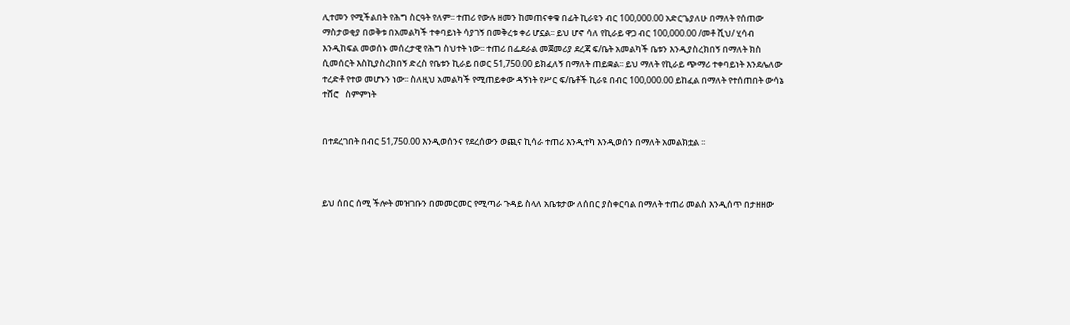ሊተመን የሚችልበት የሕግ ስርዓት የለም፡፡ ተጠሪ የውሉ ዘመን ከመጠናቀቁ በፊት ኪራዩን ብር 100,000.00 አድርጌያለሁ በማለት የሰጠው ማስታወቂያ በወቅቱ በአመልካች ተቀባይነት ሳያገኝ በመቅረቱ ቀሪ ሆኗል፡፡ ይህ ሆኖ ሳለ የኪራይ ዋጋ ብር 100,000.00 /መቶ ሺህ/ ሂሳብ እንዲከፍል መወሰኑ መሰረታዊ የሕግ ስህተት ነው፡፡ ተጠሪ በፌደራል መጀመሪያ ደረጃ ፍ/ቤት አመልካች ቤቱን እንዲያስረክበኝ በማለት ክስ ሲመሰርት እስኪያስረክበኝ ድረስ የቤቱን ኪራይ በወር 51,750.00 ይክፈለኝ በማለት ጠይቋል፡፡ ይህ ማለት የኪራይ ጭማሪ ተቀባይነት እንደሌለው ተረድቶ የተወ መሆኑን ነው፡፡ ስለዚህ አመልካች የሚጠይቀው ዳኝነት የሥር ፍ/ቤቶች ኪራዩ በብር 100,000.00 ይከፈል በማለት የተሰጠበት ውሳኔ ተሸሮ   ስምምነት


በተደረገበት በብር 51,750.00 እንዲወሰንና የደረሰውን ወጪና ኪሳራ ተጠሪ እንዲተካ እንዲወሰን በማለት አመልክቷል ፡፡



ይህ ሰበር ሰሚ ችሎት መዝገቡን በመመርመር የሚጣራ ጉዳይ ስላለ አቤቱታው ለሰበር ያስቀርባል በማለት ተጠሪ መልስ እንዲሰጥ በታዘዘው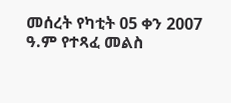መሰረት የካቲት 05 ቀን 2007 ዓ.ም የተጻፈ መልስ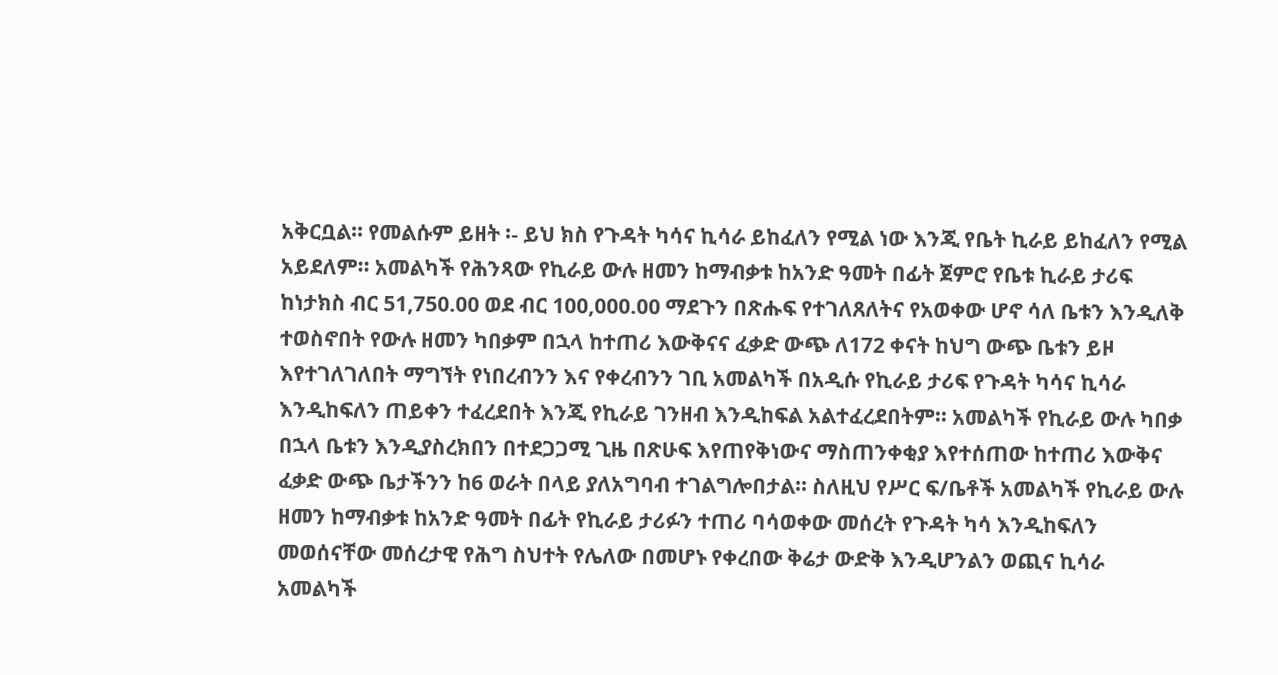አቅርቧል፡፡ የመልሱም ይዘት ፡- ይህ ክስ የጉዳት ካሳና ኪሳራ ይከፈለን የሚል ነው እንጂ የቤት ኪራይ ይከፈለን የሚል አይደለም፡፡ አመልካች የሕንጻው የኪራይ ውሉ ዘመን ከማብቃቱ ከአንድ ዓመት በፊት ጀምሮ የቤቱ ኪራይ ታሪፍ ከነታክስ ብር 51,750.00 ወደ ብር 100,000.00 ማደጉን በጽሑፍ የተገለጸለትና የአወቀው ሆኖ ሳለ ቤቱን እንዲለቅ ተወስኖበት የውሉ ዘመን ካበቃም በኋላ ከተጠሪ እውቅናና ፈቃድ ውጭ ለ172 ቀናት ከህግ ውጭ ቤቱን ይዞ እየተገለገለበት ማግኘት የነበረብንን እና የቀረብንን ገቢ አመልካች በአዲሱ የኪራይ ታሪፍ የጉዳት ካሳና ኪሳራ እንዲከፍለን ጠይቀን ተፈረደበት እንጂ የኪራይ ገንዘብ እንዲከፍል አልተፈረደበትም፡፡ አመልካች የኪራይ ውሉ ካበቃ በኋላ ቤቱን እንዲያስረክበን በተደጋጋሚ ጊዜ በጽሁፍ እየጠየቅነውና ማስጠንቀቂያ እየተሰጠው ከተጠሪ እውቅና ፈቃድ ውጭ ቤታችንን ከ6 ወራት በላይ ያለአግባብ ተገልግሎበታል፡፡ ስለዚህ የሥር ፍ/ቤቶች አመልካች የኪራይ ውሉ ዘመን ከማብቃቱ ከአንድ ዓመት በፊት የኪራይ ታሪፉን ተጠሪ ባሳወቀው መሰረት የጉዳት ካሳ እንዲከፍለን መወሰናቸው መሰረታዊ የሕግ ስህተት የሌለው በመሆኑ የቀረበው ቅሬታ ውድቅ እንዲሆንልን ወጪና ኪሳራ አመልካች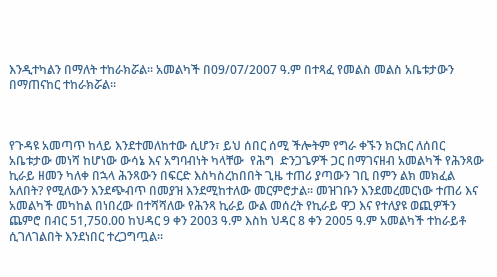እንዲተካልን በማለት ተከራክሯል፡፡ አመልካች በ09/07/2007 ዓ.ም በተጻፈ የመልስ መልስ አቤቱታውን በማጠናከር ተከራክሯል፡፡



የጉዳዩ አመጣጥ ከላይ እንደተመለከተው ሲሆን፣ ይህ ሰበር ሰሚ ችሎትም የግራ ቀኙን ክርክር ለሰበር አቤቱታው መነሻ ከሆነው ውሳኔ እና አግባብነት ካላቸው  የሕግ  ድንጋጌዎች ጋር በማገናዘብ አመልካች የሕንጻው ኪራይ ዘመን ካለቀ በኋላ ሕንጻውን በፍርድ እስካስረከበበት ጊዜ ተጠሪ ያጣውን ገቢ በምን ልክ መክፈል አለበት? የሚለውን እንደጭብጥ በመያዝ እንደሚከተለው መርምሮታል፡፡ መዝገቡን እንደመረመርነው ተጠሪ እና አመልካች መካከል በነበረው በተሻሻለው የሕንጻ ኪራይ ውል መሰረት የኪራይ ዋጋ እና የተለያዩ ወጪዎችን ጨምሮ በብር 51,750.00 ከህዳር 9 ቀን 2003 ዓ.ም እስከ ህዳር 8 ቀን 2005 ዓ.ም አመልካች ተከራይቶ ሲገለገልበት እንደነበር ተረጋግጧል፡፡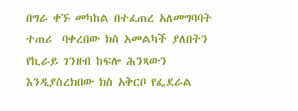በግራ ቀኙ መካከል በተፈጠረ አለመግባባት ተጠሪ  ባቀረበው ክስ አመልካች ያለበትን የኪራይ ገንዘብ ከፍሎ ሕንጻውን እንዲያስረክበው ክስ አቅርቦ የፌደራል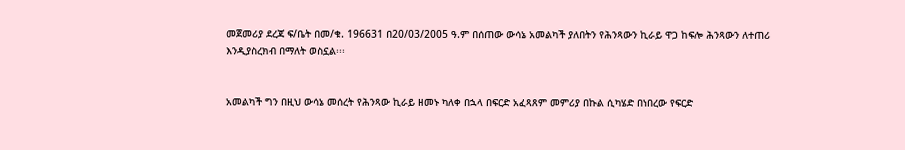መጀመሪያ ደረጃ ፍ/ቤት በመ/ቁ. 196631 በ20/03/2005 ዓ.ም በሰጠው ውሳኔ አመልካች ያለበትን የሕንጻውን ኪራይ ዋጋ ከፍሎ ሕንጻውን ለተጠሪ እንዲያስረክብ በማለት ወስኗል፡፡፡


አመልካች ግን በዚህ ውሳኔ መሰረት የሕንጻው ኪራይ ዘመኑ ካለቀ በኋላ በፍርድ አፈጻጸም መምሪያ በኩል ሲካሄድ በነበረው የፍርድ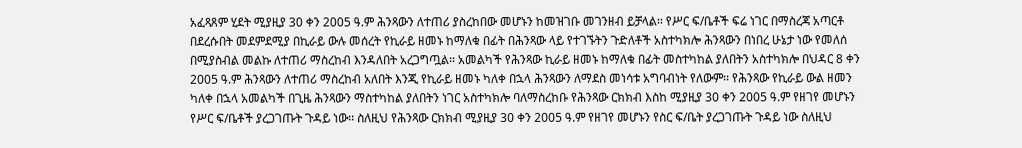አፈጻጸም ሂደት ሚያዚያ 30 ቀን 2005 ዓ.ም ሕንጻውን ለተጠሪ ያስረከበው መሆኑን ከመዝገቡ መገንዘብ ይቻላል፡፡ የሥር ፍ/ቤቶች ፍሬ ነገር በማስረጃ አጣርቶ በደረሱበት መደምደሚያ በኪራይ ውሉ መሰረት የኪራይ ዘመኑ ከማለቁ በፊት በሕንጻው ላይ የተገኙትን ጉድለቶች አስተካክሎ ሕንጻውን በነበረ ሁኔታ ነው የመለሰ በሚያስብል መልኩ ለተጠሪ ማስረከብ እንዳለበት አረጋግጧል፡፡ አመልካች የሕንጻው ኪራይ ዘመኑ ከማለቁ በፊት መስተካከል ያለበትን አስተካክሎ በህዳር 8 ቀን 2005 ዓ.ም ሕንጻውን ለተጠሪ ማስረከብ አለበት እንጂ የኪራይ ዘመኑ ካለቀ በኋላ ሕንጻውን ለማደስ መነሳቱ አግባብነት የለውም፡፡ የሕንጻው የኪራይ ውል ዘመን ካለቀ በኋላ አመልካች በጊዜ ሕንጻውን ማስተካከል ያለበትን ነገር አስተካክሎ ባለማስረከቡ የሕንጻው ርክክብ እስከ ሚያዚያ 30 ቀን 2005 ዓ.ም የዘገየ መሆኑን የሥር ፍ/ቤቶች ያረጋገጡት ጉዳይ ነው፡፡ ስለዚህ የሕንጻው ርክክብ ሚያዚያ 30 ቀን 2005 ዓ.ም የዘገየ መሆኑን የስር ፍ/ቤት ያረጋገጡት ጉዳይ ነው ስለዚህ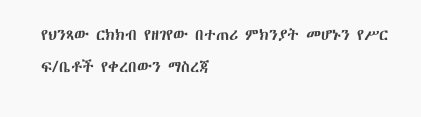የህንጻው ርክክብ የዘገየው በተጠሪ ምክንያት መሆኑን የሥር ፍ/ቤቶች የቀረበውን ማስረጃ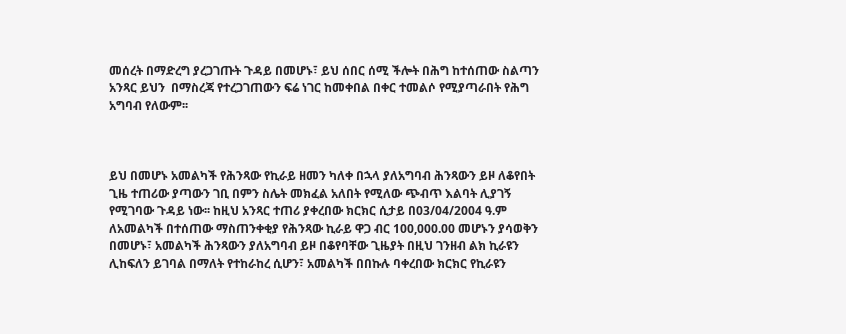መሰረት በማድረግ ያረጋገጡት ጉዳይ በመሆኑ፣ ይህ ሰበር ሰሚ ችሎት በሕግ ከተሰጠው ስልጣን አንጻር ይህን  በማስረጃ የተረጋገጠውን ፍሬ ነገር ከመቀበል በቀር ተመልሶ የሚያጣራበት የሕግ አግባብ የለውም፡፡



ይህ በመሆኑ አመልካች የሕንጻው የኪራይ ዘመን ካለቀ በኋላ ያለአግባብ ሕንጻውን ይዞ ለቆየበት ጊዜ ተጠሪው ያጣውን ገቢ በምን ስሌት መክፈል አለበት የሚለው ጭብጥ እልባት ሊያገኝ የሚገባው ጉዳይ ነው፡፡ ከዚህ አንጻር ተጠሪ ያቀረበው ክርክር ሲታይ በ03/04/2004 ዓ.ም ለአመልካች በተሰጠው ማስጠንቀቂያ የሕንጻው ኪራይ ዋጋ ብር 100,000.00 መሆኑን ያሳወቅን በመሆኑ፣ አመልካች ሕንጻውን ያለአግባብ ይዞ በቆየባቸው ጊዜያት በዚህ ገንዘብ ልክ ኪራዩን ሊከፍለን ይገባል በማለት የተከራከረ ሲሆን፣ አመልካች በበኩሉ ባቀረበው ክርክር የኪራዩን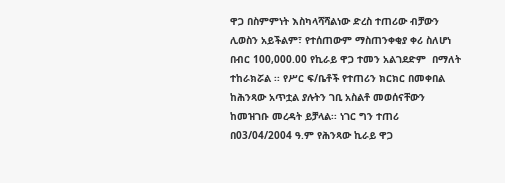ዋጋ በስምምነት እስካላሻሻልነው ድረስ ተጠሪው ብቻውን ሊወስን አይችልም፣ የተሰጠውም ማስጠንቀቂያ ቀሪ ስለሆነ በብር 100,000.00 የኪራይ ዋጋ ተመን አልገደድም  በማለት ተከራክሯል ፡፡ የሥር ፍ/ቤቶች የተጠሪን ክርክር በመቀበል ከሕንጻው አጥቷል ያሉትን ገቢ አስልቶ መወሰናቸውን ከመዝገቡ መረዳት ይቻላል፡፡ ነገር ግን ተጠሪ በ03/04/2004 ዓ.ም የሕንጻው ኪራይ ዋጋ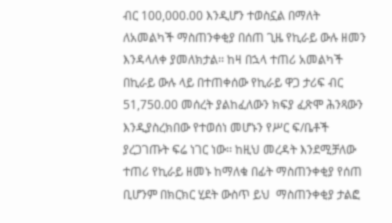ብር 100,000.00 እንዲሆን ተወስኗል በማለት ለአመልካች ማስጠንቀቂያ በሰጠ ጊዜ የኪራይ ውሉ ዘመን እንዳላለቀ ያመለክታል፡፡ ከዛ በኋላ ተጠሪ አመልካች በኪራይ ውሉ ላይ በተጠቀሰው የኪራይ ዋጋ ታሪፍ ብር 51,750.00 መሰረት ያልከፈለውን ክፍያ ፈጽሞ ሕንጻውን እንዲያስረክበው የተወሰነ መሆኑን የሥር ፍ/ቤቶች ያረጋገጡት ፍሬ ነገር ነው፡፡ ከዚህ መረዳት እንደሚቻለው ተጠሪ የኪራይ ዘመኑ ከማለቁ በፊት ማስጠንቀቂያ የሰጠ ቢሆንም በክርክር ሂደት ውስጥ ይህ  ማስጠንቀቂያ ታልፎ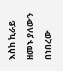እስከ ኪራይ ዘመኑ ያለውን በነበረው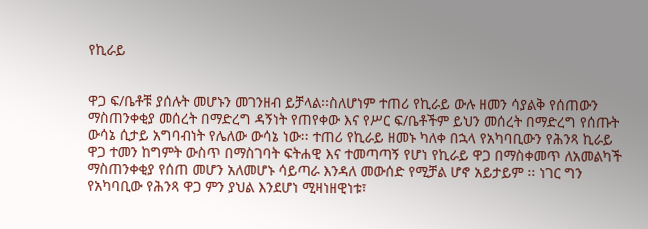የኪራይ


ዋጋ ፍ/ቤቶቹ ያሰሉት መሆኑን መገንዘብ ይቻላል፡፡ስለሆነም ተጠሪ የኪራይ ውሉ ዘመን ሳያልቅ የሰጠውን ማስጠንቀቂያ መሰረት በማድረግ ዳኝነት የጠየቀው እና የሥር ፍ/ቤቶችም ይህን መሰረት በማድረግ የሰጡት ውሳኔ ሲታይ አግባብነት የሌለው ውሳኔ ነው፡፡ ተጠሪ የኪራይ ዘመኑ ካለቀ በኋላ የአካባቢውን የሕንጻ ኪራይ ዋጋ ተመን ከግምት ውስጥ በማስገባት ፍትሐዊ እና ተመጣጣኝ የሆነ የኪራይ ዋጋ በማስቀመጥ ለአመልካች ማስጠንቀቂያ የሰጠ መሆን አለመሆኑ ሳይጣራ እንዳለ መውሰድ የሚቻል ሆኖ አይታይም ፡፡ ነገር ግን የአካባቢው የሕንጻ ዋጋ ምን ያህል እንደሆነ ሚዛነዘዊነቱ፣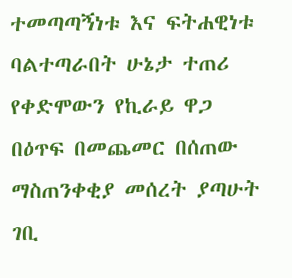ተመጣጣኝነቱ እና ፍትሐዊነቱ ባልተጣራበት ሁኔታ ተጠሪ የቀድሞውን የኪራይ ዋጋ በዕጥፍ በመጨመር በሰጠው ማስጠንቀቂያ መሰረት ያጣሁት ገቢ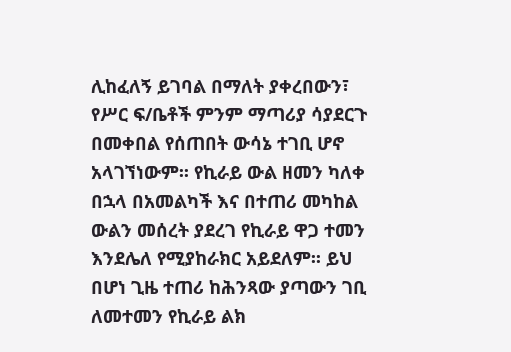ሊከፈለኝ ይገባል በማለት ያቀረበውን፣ የሥር ፍ/ቤቶች ምንም ማጣሪያ ሳያደርጉ በመቀበል የሰጠበት ውሳኔ ተገቢ ሆኖ አላገኘነውም፡፡ የኪራይ ውል ዘመን ካለቀ በኋላ በአመልካች እና በተጠሪ መካከል ውልን መሰረት ያደረገ የኪራይ ዋጋ ተመን እንደሌለ የሚያከራክር አይደለም፡፡ ይህ በሆነ ጊዜ ተጠሪ ከሕንጻው ያጣውን ገቢ ለመተመን የኪራይ ልክ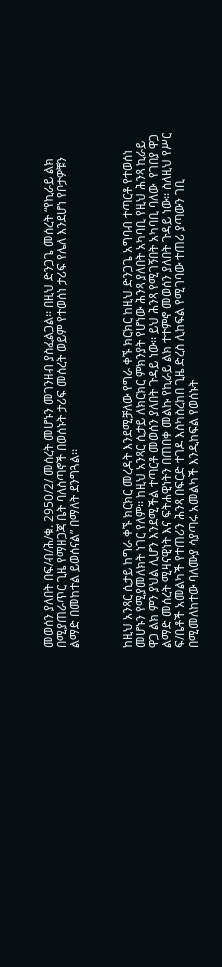መወሰን ያለበት በፍ/ብ/ሕ/ቁ. 2950/2/ መሰረት መሆኑን መገንዘብ ያስፈልጋል፡፡ በዚህ ድንጋጌ መሰረት “የኪራይ ልክ በሚያጠራጥር ጊዜ የማዘጋጃ ቤት ባለስጣኖች በወሰኑት ታሪፍ መሰረት ወይም የተወሰነ ታሪፍ የሌለ እንደሆነ የቦታዎቹን ልማድ በመከተል ይወሰናል” በማለት ደንግጓል፡፡



ከዚህ አንጻር ሲታይ ከግራ ቀኙ ክርክር መረዳት እንደሚቻለው የግራ ቀኙ ክርክር ከዚህ ድንጋጌ አግባብ ተጣርቶ የተወሰነ መሆኑን የሚያመለክት ነገር የለም፡፡ ከዚህ አንጻር ሲታይ ለክርክር ምክንያት የሆነው ሕንጻ ያለበት አካባቢ የዚህ ሕንጻ ኪራይ ዋጋ ልክ ምን ያህል ሊሆን እንደሚችል ተጣርቶ መወሰን ያለበት ጉዳይ ነው፡፡ ይህ ሕንጻ የሚገኝበት አካባቢ ባለው  የገበያ ዋጋ ልማድ መሰረት ሚዛናዊነት እና ፍትሐዊነትን በጠበቀ መልኩ የኪራይ ልክ ተተምኖ መወሰን ያለበት ጉዳይ ነው፡፡ ስለዚህ የሥር ፍ/ቤቶች አመልካች የተጠሪን ሕንጻ በፍርድ ተገዶ እስካስረከበ ጊዜ ድረስ ሊከፍል የሚገባው ተጠሪ ያጣውን ገቢ በሚመለከተው ባለሙያ ሳያጣሩ አመልካች እንዲከፍል የወሰኑት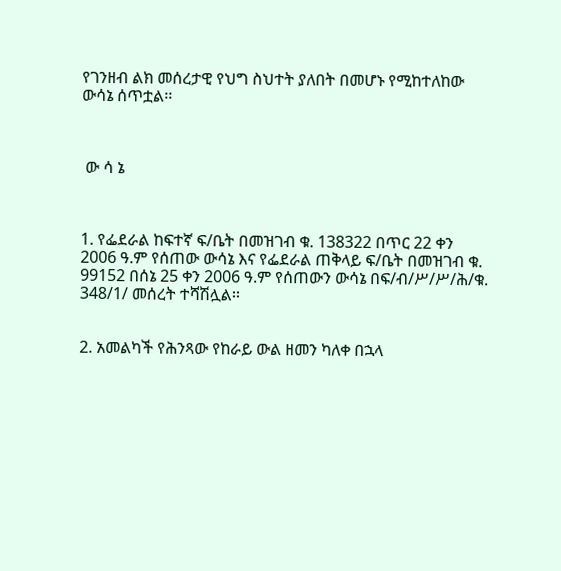የገንዘብ ልክ መሰረታዊ የህግ ስህተት ያለበት በመሆኑ የሚከተለከው ውሳኔ ሰጥቷል፡፡



 ው ሳ ኔ



1. የፌደራል ከፍተኛ ፍ/ቤት በመዝገብ ቁ. 138322 በጥር 22 ቀን 2006 ዓ.ም የሰጠው ውሳኔ እና የፌደራል ጠቅላይ ፍ/ቤት በመዝገብ ቁ. 99152 በሰኔ 25 ቀን 2006 ዓ.ም የሰጠውን ውሳኔ በፍ/ብ/ሥ/ሥ/ሕ/ቁ. 348/1/ መሰረት ተሻሽሏል፡፡


2. አመልካች የሕንጻው የከራይ ውል ዘመን ካለቀ በኋላ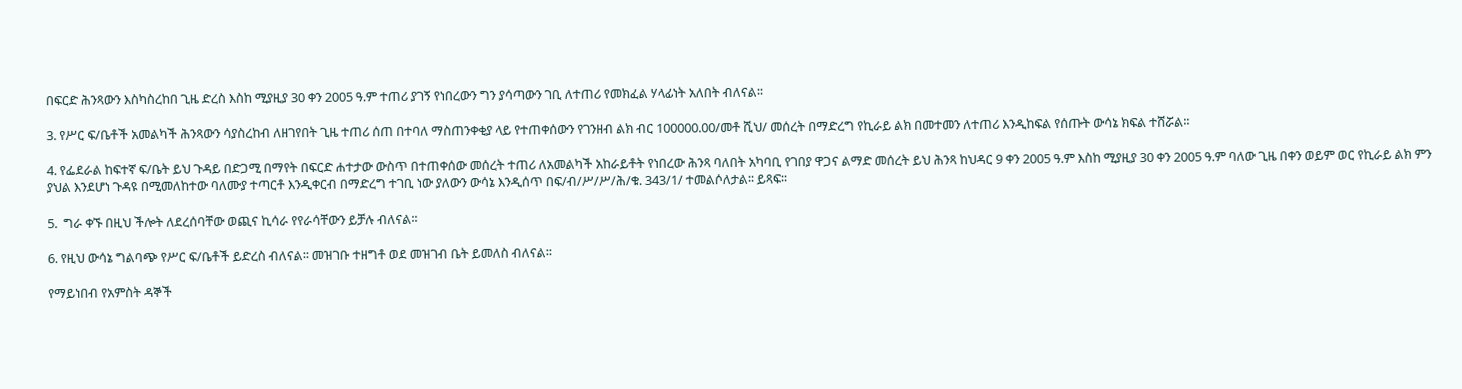በፍርድ ሕንጻውን እስካስረከበ ጊዜ ድረስ እስከ ሚያዚያ 30 ቀን 2005 ዓ.ም ተጠሪ ያገኝ የነበረውን ግን ያሳጣውን ገቢ ለተጠሪ የመክፈል ሃላፊነት አለበት ብለናል፡፡

3. የሥር ፍ/ቤቶች አመልካች ሕንጻውን ሳያስረከብ ለዘገየበት ጊዜ ተጠሪ ሰጠ በተባለ ማስጠንቀቂያ ላይ የተጠቀሰውን የገንዘብ ልክ ብር 100000.00/መቶ ሺህ/ መሰረት በማድረግ የኪራይ ልክ በመተመን ለተጠሪ እንዲከፍል የሰጡት ውሳኔ ክፍል ተሸሯል፡፡

4. የፌደራል ከፍተኛ ፍ/ቤት ይህ ጉዳይ በድጋሚ በማየት በፍርድ ሐተታው ውስጥ በተጠቀሰው መሰረት ተጠሪ ለአመልካች አከራይቶት የነበረው ሕንጻ ባለበት አካባቢ የገበያ ዋጋና ልማድ መሰረት ይህ ሕንጻ ከህዳር 9 ቀን 2005 ዓ.ም እስከ ሚያዚያ 30 ቀን 2005 ዓ.ም ባለው ጊዜ በቀን ወይም ወር የኪራይ ልክ ምን ያህል እንደሆነ ጉዳዩ በሚመለከተው ባለሙያ ተጣርቶ እንዲቀርብ በማድረግ ተገቢ ነው ያለውን ውሳኔ እንዲሰጥ በፍ/ብ/ሥ/ሥ/ሕ/ቁ. 343/1/ ተመልሶለታል፡፡ ይጻፍ፡፡

5.  ግራ ቀኙ በዚህ ችሎት ለደረሰባቸው ወጪና ኪሳራ የየራሳቸውን ይቻሉ ብለናል፡፡

6. የዚህ ውሳኔ ግልባጭ የሥር ፍ/ቤቶች ይድረስ ብለናል፡፡ መዝገቡ ተዘግቶ ወደ መዝገብ ቤት ይመለስ ብለናል፡፡

የማይነበብ የአምስት ዳኞች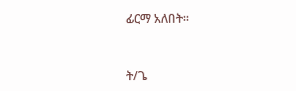ፊርማ አለበት፡፡



ት/ጌ